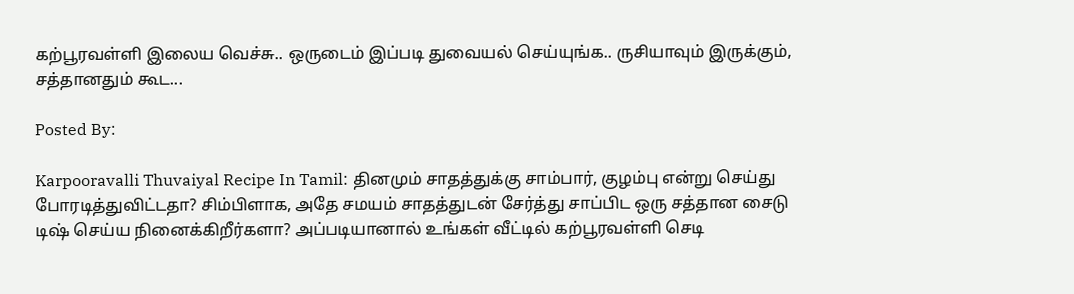கற்பூரவள்ளி இலைய வெச்சு.. ஒருடைம் இப்படி துவையல் செய்யுங்க.. ருசியாவும் இருக்கும், சத்தானதும் கூட...

Posted By:

Karpooravalli Thuvaiyal Recipe In Tamil: தினமும் சாதத்துக்கு சாம்பார், குழம்பு என்று செய்து போரடித்துவிட்டதா? சிம்பிளாக, அதே சமயம் சாதத்துடன் சேர்த்து சாப்பிட ஒரு சத்தான சைடு டிஷ் செய்ய நினைக்கிறீர்களா? அப்படியானால் உங்கள் வீட்டில் கற்பூரவள்ளி செடி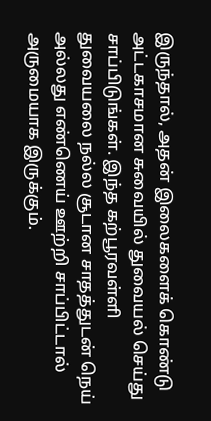இருந்தால், அதன் இலைகளைக் கொண்டு அட்டகாசமான சுவையில் துவையல் செய்து சாப்பிடுங்கள். இந்த கற்பூரவள்ளி துவையலை நல்ல சூடான சாதத்துடன் நெய் அல்லது எண்ணெய் ஊற்றி சாப்பிட்டால் அருமையாக இருக்கும்.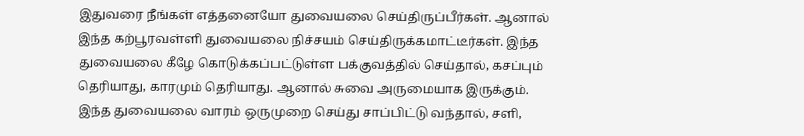இதுவரை நீங்கள் எத்தனையோ துவையலை செய்திருப்பீர்கள். ஆனால் இந்த கற்பூரவள்ளி துவையலை நிச்சயம் செய்திருக்கமாட்டீர்கள். இந்த துவையலை கீழே கொடுக்கப்பட்டுள்ள பக்குவத்தில் செய்தால், கசப்பும் தெரியாது, காரமும் தெரியாது. ஆனால் சுவை அருமையாக இருக்கும். இந்த துவையலை வாரம் ஒருமுறை செய்து சாப்பிட்டு வந்தால், சளி,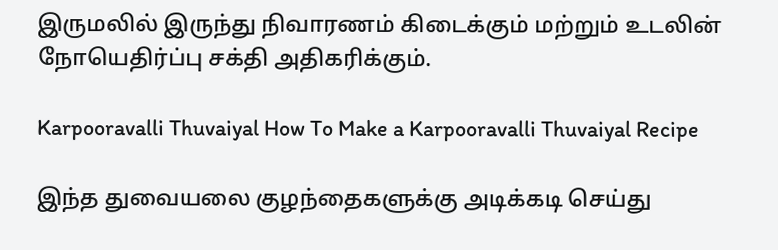இருமலில் இருந்து நிவாரணம் கிடைக்கும் மற்றும் உடலின் நோயெதிர்ப்பு சக்தி அதிகரிக்கும்.

Karpooravalli Thuvaiyal How To Make a Karpooravalli Thuvaiyal Recipe

இந்த துவையலை குழந்தைகளுக்கு அடிக்கடி செய்து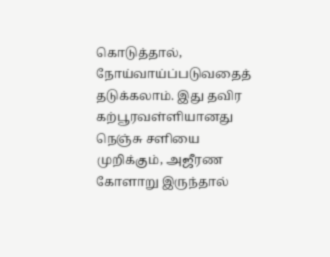கொடுத்தால், நோய்வாய்ப்படுவதைத் தடுக்கலாம். இது தவிர கற்பூரவள்ளியானது நெஞ்சு சளியை முறிக்கும், அஜீரண கோளாறு இருந்தால்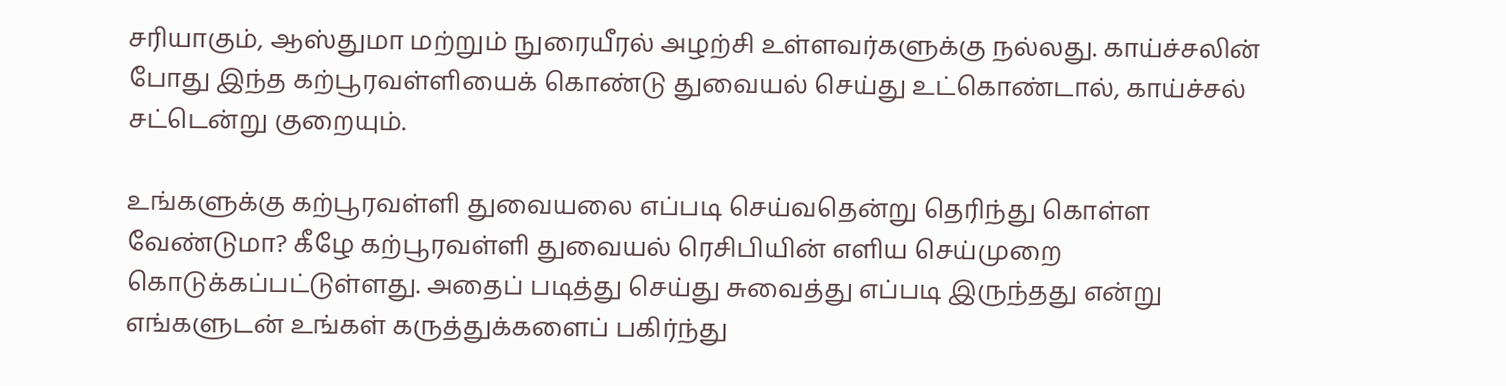சரியாகும், ஆஸ்துமா மற்றும் நுரையீரல் அழற்சி உள்ளவர்களுக்கு நல்லது. காய்ச்சலின் போது இந்த கற்பூரவள்ளியைக் கொண்டு துவையல் செய்து உட்கொண்டால், காய்ச்சல் சட்டென்று குறையும்.

உங்களுக்கு கற்பூரவள்ளி துவையலை எப்படி செய்வதென்று தெரிந்து கொள்ள வேண்டுமா? கீழே கற்பூரவள்ளி துவையல் ரெசிபியின் எளிய செய்முறை கொடுக்கப்பட்டுள்ளது. அதைப் படித்து செய்து சுவைத்து எப்படி இருந்தது என்று எங்களுடன் உங்கள் கருத்துக்களைப் பகிர்ந்து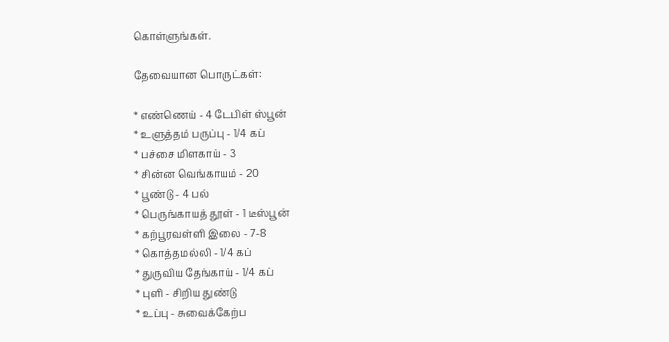கொள்ளுங்கள்.

தேவையான பொருட்கள்:

* எண்ணெய் - 4 டேபிள் ஸ்பூன்
* உளுத்தம் பருப்பு - 1/4 கப்
* பச்சை மிளகாய் - 3
* சின்ன வெங்காயம் - 20
* பூண்டு - 4 பல்
* பெருங்காயத் தூள் - 1 டீஸ்பூன்
* கற்பூரவள்ளி இலை - 7-8
* கொத்தமல்லி - 1/4 கப்
* துருவிய தேங்காய் - 1/4 கப்
* புளி - சிறிய துண்டு
* உப்பு - சுவைக்கேற்ப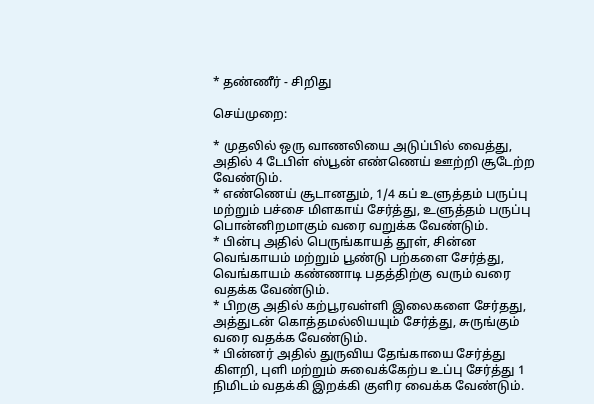* தண்ணீர் - சிறிது

செய்முறை:

* முதலில் ஒரு வாணலியை அடுப்பில் வைத்து, அதில் 4 டேபிள் ஸ்பூன் எண்ணெய் ஊற்றி சூடேற்ற வேண்டும்.
* எண்ணெய் சூடானதும், 1/4 கப் உளுத்தம் பருப்பு மற்றும் பச்சை மிளகாய் சேர்த்து, உளுத்தம் பருப்பு பொன்னிறமாகும் வரை வறுக்க வேண்டும்.
* பின்பு அதில் பெருங்காயத் தூள், சின்ன வெங்காயம் மற்றும் பூண்டு பற்களை சேர்த்து, வெங்காயம் கண்ணாடி பதத்திற்கு வரும் வரை வதக்க வேண்டும்.
* பிறகு அதில் கற்பூரவள்ளி இலைகளை சேர்தது, அத்துடன் கொத்தமல்லியயும் சேர்த்து, சுருங்கும் வரை வதக்க வேண்டும்.
* பின்னர் அதில் துருவிய தேங்காயை சேர்த்து கிளறி, புளி மற்றும் சுவைக்கேற்ப உப்பு சேர்த்து 1 நிமிடம் வதக்கி இறக்கி குளிர வைக்க வேண்டும்.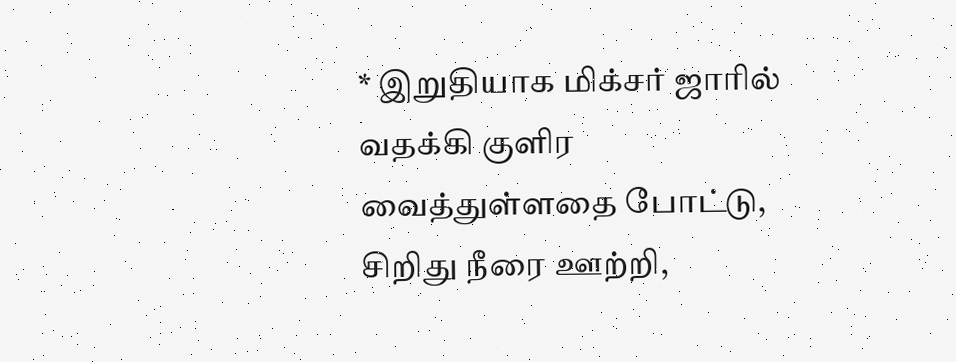* இறுதியாக மிக்சர் ஜாரில் வதக்கி குளிர வைத்துள்ளதை போட்டு, சிறிது நீரை ஊற்றி,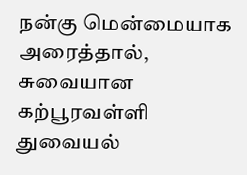நன்கு மென்மையாக அரைத்தால், சுவையான கற்பூரவள்ளி துவையல்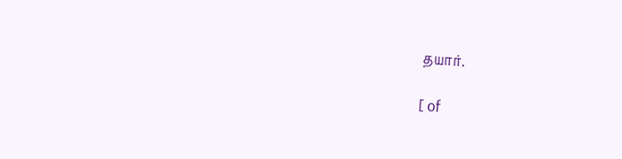தயார்.

[ of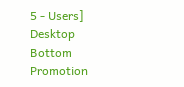5 - Users]
Desktop Bottom Promotion